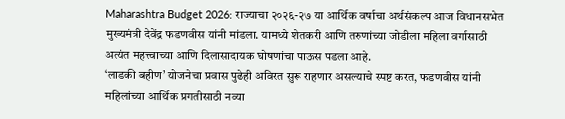Maharashtra Budget 2026: राज्याचा २०२६-२७ या आर्थिक वर्षाचा अर्थसंकल्प आज विधानसभेत मुख्यमंत्री देवेंद्र फडणवीस यांनी मांडला. यामध्ये शेतकरी आणि तरुणांच्या जोडीला महिला वर्गासाठी अत्यंत महत्त्वाच्या आणि दिलासादायक घोषणांचा पाऊस पडला आहे.
‘लाडकी बहीण’ योजनेचा प्रवास पुढेही अविरत सुरू राहणार असल्याचे स्पष्ट करत, फडणवीस यांनी महिलांच्या आर्थिक प्रगतीसाठी नव्या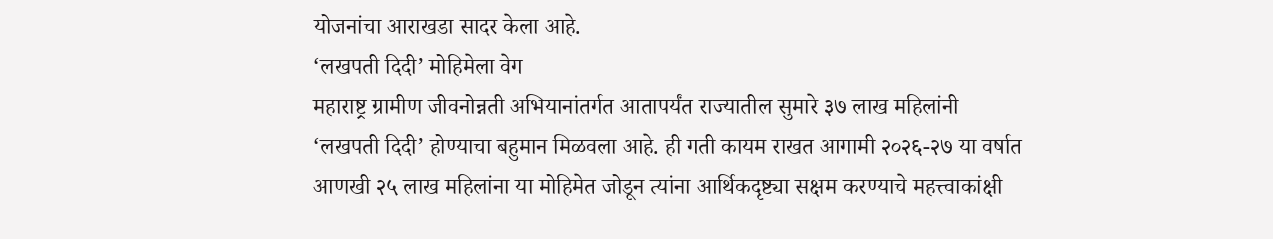योजनांचा आराखडा सादर केला आहे.
‘लखपती दिदी’ मोहिमेला वेग
महाराष्ट्र ग्रामीण जीवनोन्नती अभियानांतर्गत आतापर्यंत राज्यातील सुमारे ३७ लाख महिलांनी ‘लखपती दिदी’ होण्याचा बहुमान मिळवला आहे. ही गती कायम राखत आगामी २०२६-२७ या वर्षात आणखी २५ लाख महिलांना या मोहिमेत जोडून त्यांना आर्थिकदृष्ट्या सक्षम करण्याचे महत्त्वाकांक्षी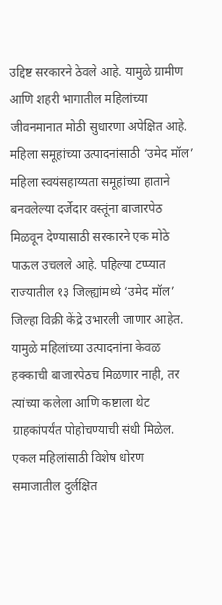उद्दिष्ट सरकारने ठेवले आहे. यामुळे ग्रामीण आणि शहरी भागातील महिलांच्या जीवनमानात मोठी सुधारणा अपेक्षित आहे.
महिला समूहांच्या उत्पादनांसाठी ‘उमेद मॉल’
महिला स्वयंसहाय्यता समूहांच्या हाताने बनवलेल्या दर्जेदार वस्तूंना बाजारपेठ मिळवून देण्यासाठी सरकारने एक मोठे पाऊल उचलले आहे. पहिल्या टप्प्यात राज्यातील १३ जिल्ह्यांमध्ये ‘उमेद मॉल’ जिल्हा विक्री केंद्रे उभारली जाणार आहेत. यामुळे महिलांच्या उत्पादनांना केवळ हक्काची बाजारपेठच मिळणार नाही, तर त्यांच्या कलेला आणि कष्टाला थेट ग्राहकांपर्यंत पोहोचण्याची संधी मिळेल.
एकल महिलांसाठी विशेष धोरण
समाजातील दुर्लक्षित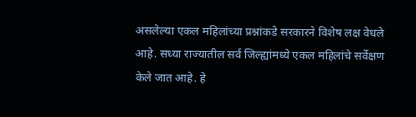असलेल्या एकल महिलांच्या प्रश्नांकडे सरकारने विशेष लक्ष वेधले आहे. सध्या राज्यातील सर्व जिल्ह्यांमध्ये एकल महिलांचे सर्वेक्षण केले जात आहे. हे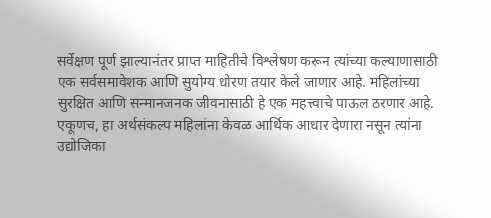सर्वेक्षण पूर्ण झाल्यानंतर प्राप्त माहितीचे विश्लेषण करून त्यांच्या कल्याणासाठी एक सर्वसमावेशक आणि सुयोग्य धोरण तयार केले जाणार आहे. महिलांच्या सुरक्षित आणि सन्मानजनक जीवनासाठी हे एक महत्त्वाचे पाऊल ठरणार आहे.
एकूणच, हा अर्थसंकल्प महिलांना केवळ आर्थिक आधार देणारा नसून त्यांना उद्योजिका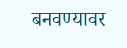बनवण्यावर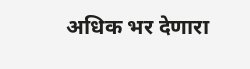अधिक भर देणारा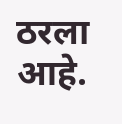ठरला आहे.